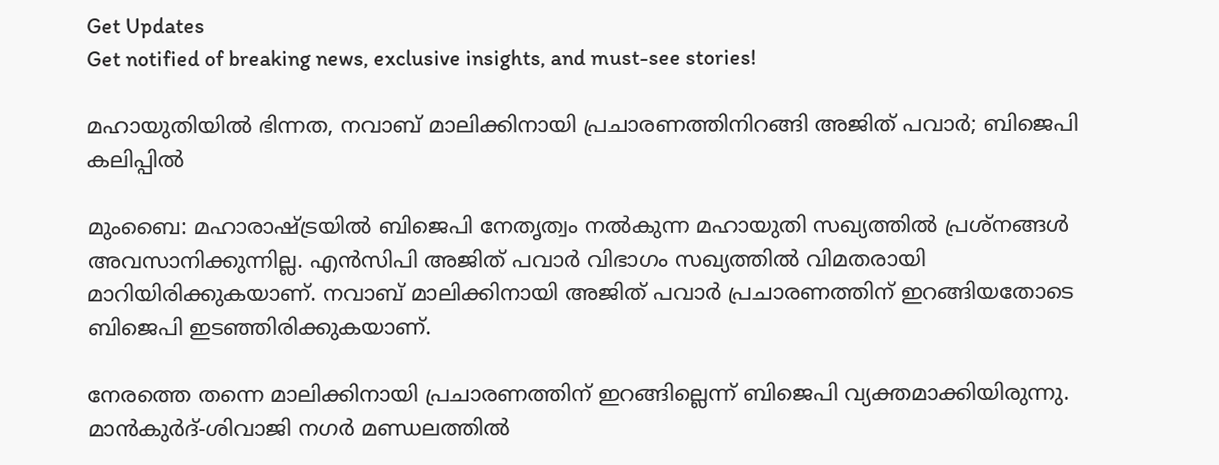Get Updates
Get notified of breaking news, exclusive insights, and must-see stories!

മഹായുതിയില്‍ ഭിന്നത, നവാബ് മാലിക്കിനായി പ്രചാരണത്തിനിറങ്ങി അജിത് പവാര്‍; ബിജെപി കലിപ്പില്‍

മുംബൈ: മഹാരാഷ്ട്രയില്‍ ബിജെപി നേതൃത്വം നല്‍കുന്ന മഹായുതി സഖ്യത്തില്‍ പ്രശ്‌നങ്ങള്‍ അവസാനിക്കുന്നില്ല. എന്‍സിപി അജിത് പവാര്‍ വിഭാഗം സഖ്യത്തില്‍ വിമതരായി മാറിയിരിക്കുകയാണ്. നവാബ് മാലിക്കിനായി അജിത് പവാര്‍ പ്രചാരണത്തിന് ഇറങ്ങിയതോടെ ബിജെപി ഇടഞ്ഞിരിക്കുകയാണ്.

നേരത്തെ തന്നെ മാലിക്കിനായി പ്രചാരണത്തിന് ഇറങ്ങില്ലെന്ന് ബിജെപി വ്യക്തമാക്കിയിരുന്നു. മാന്‍കുര്‍ദ്-ശിവാജി നഗര്‍ മണ്ഡലത്തില്‍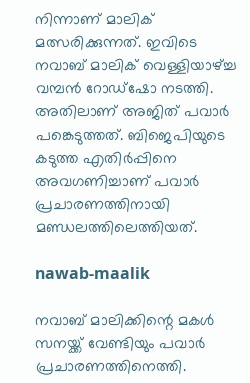നിന്നാണ് മാലിക് മത്സരിക്കുന്നത്. ഇവിടെ നവാബ് മാലിക് വെള്ളിയാഴ്ച്ച വമ്പന്‍ റോഡ്‌ഷോ നടത്തി. അതിലാണ് അജിത് പവാര്‍ പങ്കെടുത്തത്. ബിജെപിയുടെ കടുത്ത എതിര്‍പ്പിനെ അവഗണിച്ചാണ് പവാര്‍ പ്രചാരണത്തിനായി മണ്ഡലത്തിലെത്തിയത്.

nawab-maalik

നവാബ് മാലിക്കിന്റെ മകള്‍ സനയ്ക്ക് വേണ്ടിയും പവാര്‍ പ്രചാരണത്തിനെത്തി.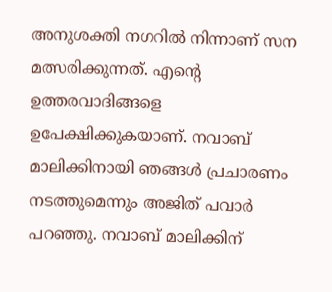അനുശക്തി നഗറില്‍ നിന്നാണ് സന മത്സരിക്കുന്നത്. എന്റെ ഉത്തരവാദിങ്ങളെ ഉപേക്ഷിക്കുകയാണ്. നവാബ് മാലിക്കിനായി ഞങ്ങള്‍ പ്രചാരണം നടത്തുമെന്നും അജിത് പവാര്‍ പറഞ്ഞു. നവാബ് മാലിക്കിന്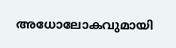അധോലോകവുമായി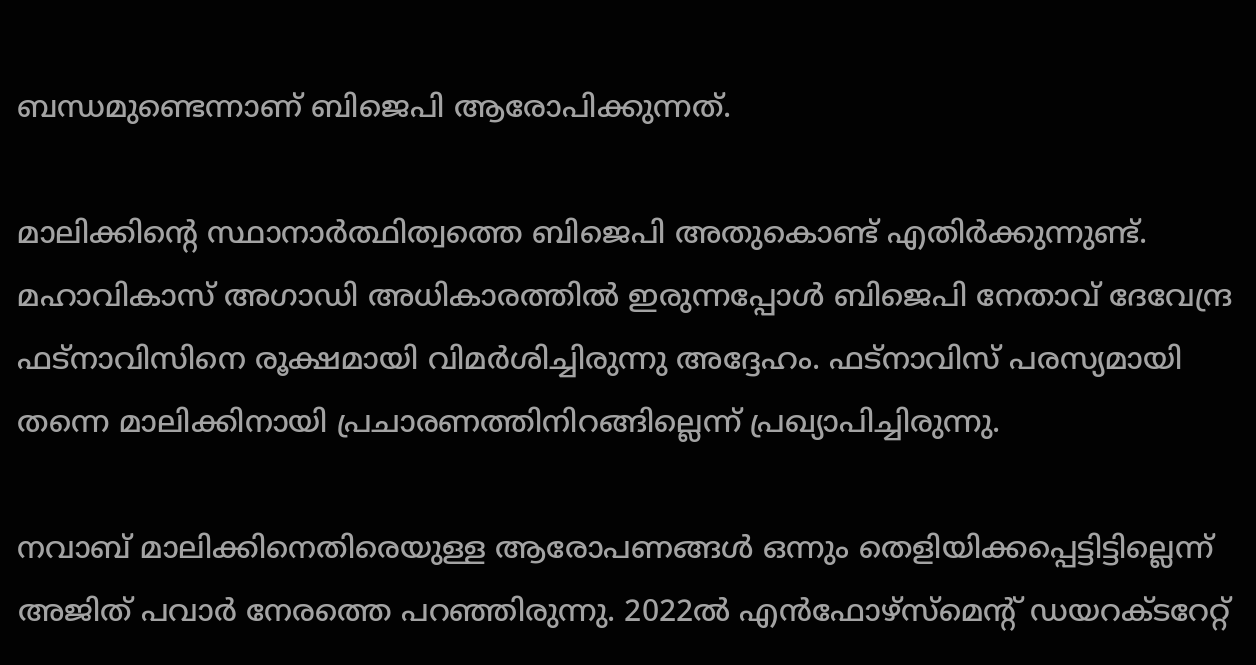ബന്ധമുണ്ടെന്നാണ് ബിജെപി ആരോപിക്കുന്നത്.

മാലിക്കിന്റെ സ്ഥാനാര്‍ത്ഥിത്വത്തെ ബിജെപി അതുകൊണ്ട് എതിര്‍ക്കുന്നുണ്ട്. മഹാവികാസ് അഗാഡി അധികാരത്തില്‍ ഇരുന്നപ്പോള്‍ ബിജെപി നേതാവ് ദേവേന്ദ്ര ഫട്‌നാവിസിനെ രൂക്ഷമായി വിമര്‍ശിച്ചിരുന്നു അദ്ദേഹം. ഫട്‌നാവിസ് പരസ്യമായി തന്നെ മാലിക്കിനായി പ്രചാരണത്തിനിറങ്ങില്ലെന്ന് പ്രഖ്യാപിച്ചിരുന്നു.

നവാബ് മാലിക്കിനെതിരെയുള്ള ആരോപണങ്ങള്‍ ഒന്നും തെളിയിക്കപ്പെട്ടിട്ടില്ലെന്ന് അജിത് പവാര്‍ നേരത്തെ പറഞ്ഞിരുന്നു. 2022ല്‍ എന്‍ഫോഴ്‌സ്‌മെന്റ് ഡയറക്ടറേറ്റ്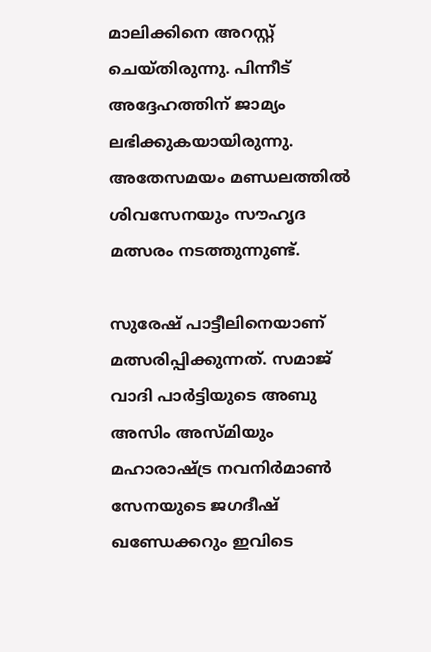മാലിക്കിനെ അറസ്റ്റ് ചെയ്തിരുന്നു. പിന്നീട് അദ്ദേഹത്തിന് ജാമ്യം ലഭിക്കുകയായിരുന്നു. അതേസമയം മണ്ഡലത്തില്‍ ശിവസേനയും സൗഹൃദ മത്സരം നടത്തുന്നുണ്ട്.

സുരേഷ് പാട്ടീലിനെയാണ് മത്സരിപ്പിക്കുന്നത്. സമാജ് വാദി പാര്‍ട്ടിയുടെ അബു അസിം അസ്മിയും മഹാരാഷ്ട്ര നവനിര്‍മാണ്‍ സേനയുടെ ജഗദീഷ് ഖണ്ഡേക്കറും ഇവിടെ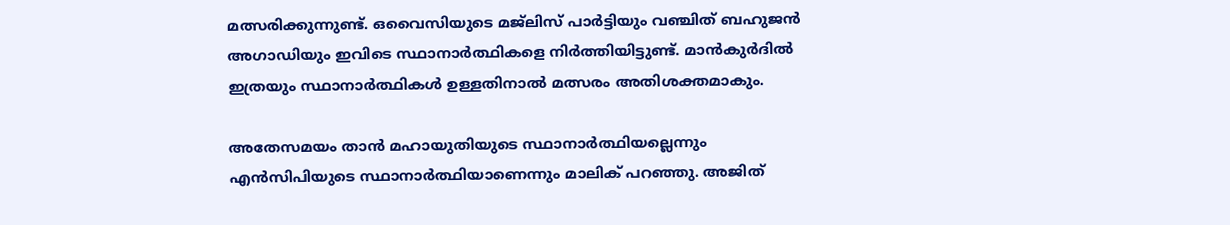മത്സരിക്കുന്നുണ്ട്. ഒവൈസിയുടെ മജ്‌ലിസ് പാര്‍ട്ടിയും വഞ്ചിത് ബഹുജന്‍ അഗാഡിയും ഇവിടെ സ്ഥാനാര്‍ത്ഥികളെ നിര്‍ത്തിയിട്ടുണ്ട്. മാന്‍കുര്‍ദില്‍ ഇത്രയും സ്ഥാനാര്‍ത്ഥികള്‍ ഉള്ളതിനാല്‍ മത്സരം അതിശക്തമാകും.

അതേസമയം താന്‍ മഹായുതിയുടെ സ്ഥാനാര്‍ത്ഥിയല്ലെന്നും എന്‍സിപിയുടെ സ്ഥാനാര്‍ത്ഥിയാണെന്നും മാലിക് പറഞ്ഞു. അജിത്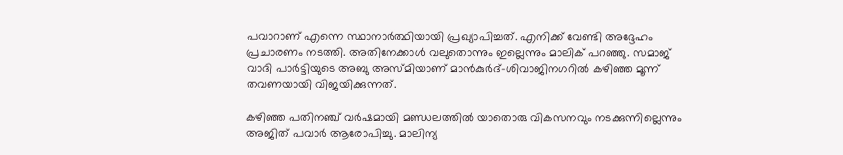പവാറാണ് എന്നെ സ്ഥാനാര്‍ത്ഥിയായി പ്രഖ്യാപിച്ചത്. എനിക്ക് വേണ്ടി അദ്ദേഹം പ്രചാരണം നടത്തി. അതിനേക്കാള്‍ വലുതൊന്നും ഇല്ലെന്നും മാലിക് പറഞ്ഞു. സമാജ് വാദി പാര്‍ട്ടിയുടെ അബു അസ്മിയാണ് മാന്‍കുര്‍ദ്-ശിവാജിനഗറില്‍ കഴിഞ്ഞ മൂന്ന് തവണയായി വിജയിക്കുന്നത്.

കഴിഞ്ഞ പതിനഞ്ച് വര്‍ഷമായി മണ്ഡലത്തില്‍ യാതൊരു വികസനവും നടക്കുന്നില്ലെന്നും അജിത് പവാര്‍ ആരോപിച്ചു. മാലിന്യ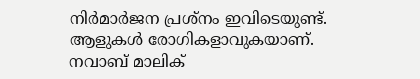നിര്‍മാര്‍ജന പ്രശ്‌നം ഇവിടെയുണ്ട്. ആളുകള്‍ രോഗികളാവുകയാണ്. നവാബ് മാലിക്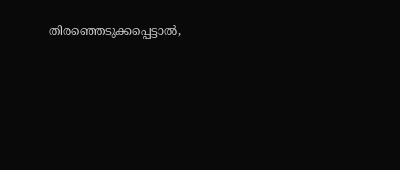തിരഞ്ഞെടുക്കപ്പെട്ടാല്‍,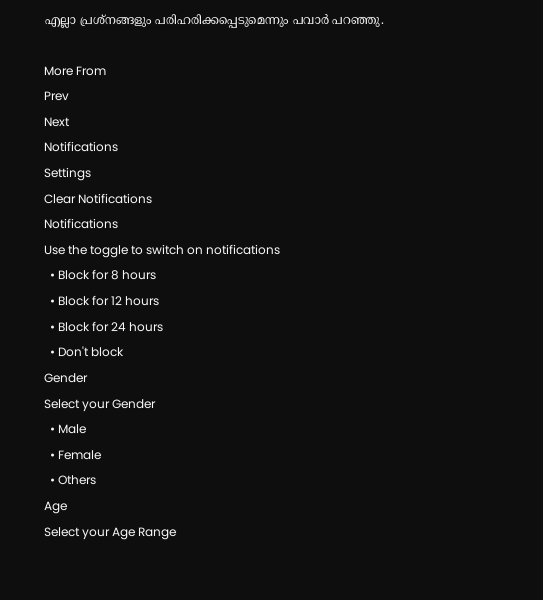എല്ലാ പ്രശ്‌നങ്ങളും പരിഹരിക്കപ്പെടുമെന്നും പവാര്‍ പറഞ്ഞു.

More From
Prev
Next
Notifications
Settings
Clear Notifications
Notifications
Use the toggle to switch on notifications
  • Block for 8 hours
  • Block for 12 hours
  • Block for 24 hours
  • Don't block
Gender
Select your Gender
  • Male
  • Female
  • Others
Age
Select your Age Range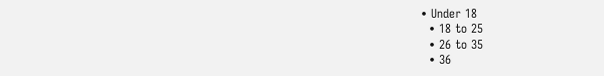• Under 18
  • 18 to 25
  • 26 to 35
  • 36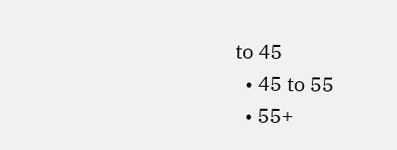to 45
  • 45 to 55
  • 55+